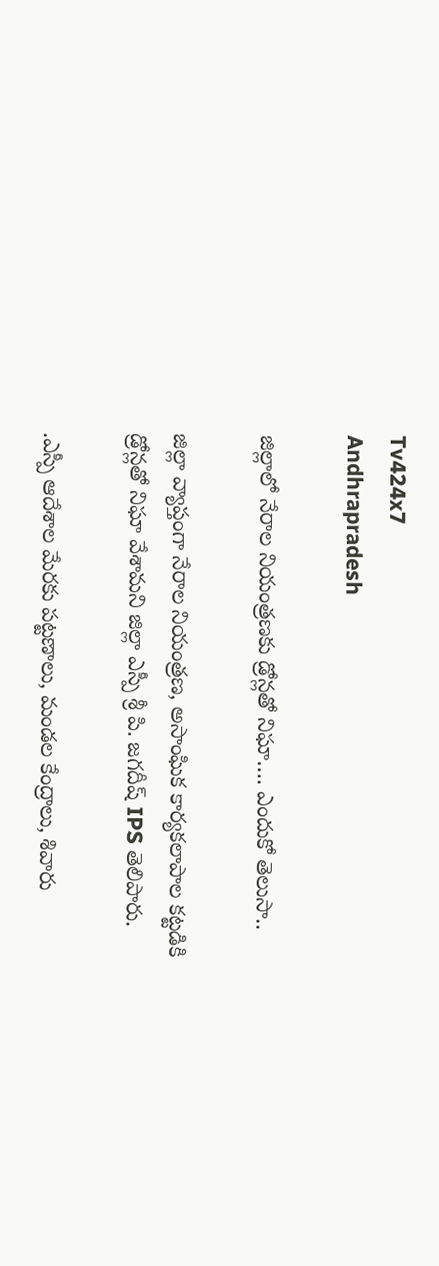Tv424x7
Andhrapradesh

జిల్లాలో నేరాల నియంత్రణకు డ్రోన్లతో నిఘా…. ఎందుకో తెలుసా..

జిల్లా వ్యాప్తంగా నేరాల నియంత్రణ, అసాంఘిక కార్యకలాపాల కట్టడికి డ్రోన్లతో నిఘా వేశామని జిల్లా ఎస్పీ శ్రీ పి. జగదీష్ IPS తెలిపారు.

.ఎస్పీ ఆదేశాల మేరకు పట్టణాలు, మండల కేంద్రాలు, శివారు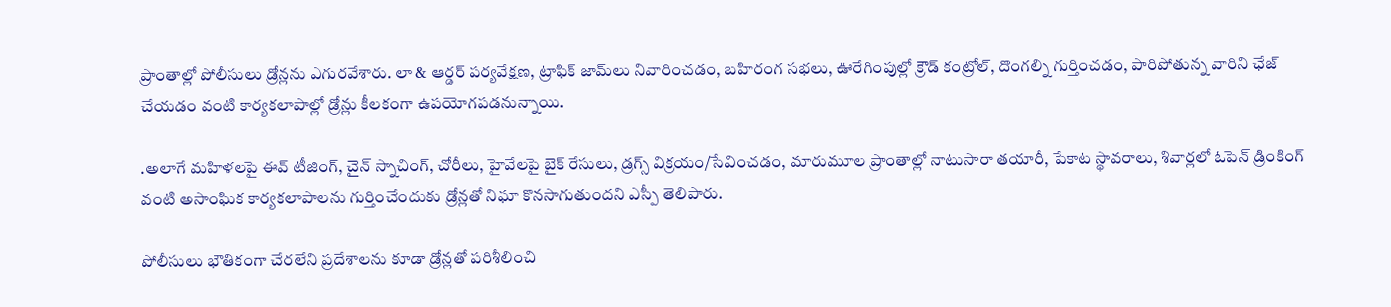ప్రాంతాల్లో పోలీసులు డ్రోన్లను ఎగురవేశారు. లా & ఆర్డర్ పర్యవేక్షణ, ట్రాఫిక్ జామ్‌లు నివారించడం, బహిరంగ సభలు, ఊరేగింపుల్లో క్రౌడ్ కంట్రోల్, దొంగల్ని గుర్తించడం, పారిపోతున్న వారిని ఛేజ్ చేయడం వంటి కార్యకలాపాల్లో డ్రోన్లు కీలకంగా ఉపయోగపడనున్నాయి.

.అలాగే మహిళలపై ఈవ్ టీజింగ్, చైన్ స్నాచింగ్, చోరీలు, హైవేలపై బైక్ రేసులు, డ్రగ్స్ విక్రయం/సేవించడం, మారుమూల ప్రాంతాల్లో నాటుసారా తయారీ, పేకాట స్థావరాలు, శివార్లలో ఓపెన్ డ్రింకింగ్ వంటి అసాంఘిక కార్యకలాపాలను గుర్తించేందుకు డ్రోన్లతో నిఘా కొనసాగుతుందని ఎస్పీ తెలిపారు.

పోలీసులు భౌతికంగా చేరలేని ప్రదేశాలను కూడా డ్రోన్లతో పరిశీలించి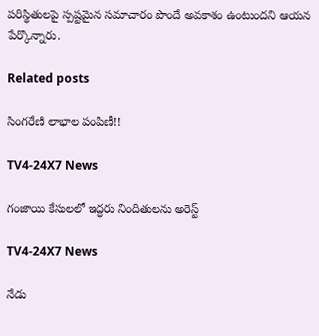పరిస్థితులపై స్పష్టమైన సమాచారం పొందే అవకాశం ఉంటుందని ఆయన పేర్కొన్నారు.

Related posts

సింగరేణి లాభాల పంపిణీ!!

TV4-24X7 News

గంజాయి కేసులలో ఇద్ధరు నిందితులను అరెస్ట్

TV4-24X7 News

నేడు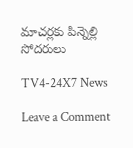మాచర్లకు పిన్నెల్లి సోదరులు

TV4-24X7 News

Leave a Comment